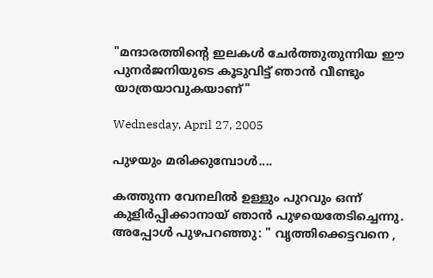"മന്ദാരത്തിന്റെ ഇലകള്‍ ചേര്‍ത്തുതുന്നിയ ഈ പുനര്‍ജനിയുടെ കൂടുവിട്ട് ഞാന്‍ വീണ്ടും യാത്രയാവുകയാണ്"

Wednesday, April 27, 2005

പുഴയും മരിക്കുമ്പോള്‍....

കത്തുന്ന വേനലില്‍ ഉള്ളും പുറവും ഒന്ന് കുളിര്‍പ്പിക്കാനായ് ഞാന്‍ പുഴയെതേടിച്ചെന്നു.
അപ്പോള്‍ പുഴപറഞ്ഞു: " വൃത്തിക്കെട്ടവനെ ,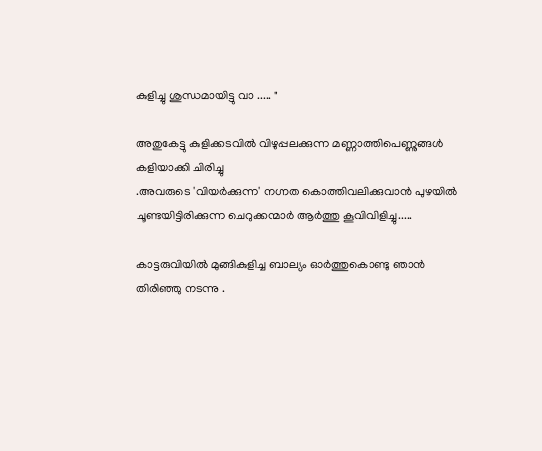കുളിച്ചു ശുന്ധമായിട്ടു വാ ..... "

അതുകേട്ടു കുളിക്കടവില്‍ വിഴുപ്പലക്കുന്ന മണ്ണാത്തിപെണ്ണുങ്ങള്‍ കളിയാക്കി ചിരിച്ചു
.അവരുടെ 'വിയര്‍ക്കുന്ന' നഗ്നത കൊത്തിവലിക്കുവാന്‍ പുഴയില്‍
ചൂണ്ടയിട്ടിരിക്കുന്ന ചെറുക്കന്മാര്‍ ആര്‍ത്തു കൂവിവിളിച്ചു.....

കാട്ടരുവിയില്‍ മുങ്ങികുളിച്ച ബാല്യം ഓര്‍ത്തുകൊണ്ടു ഞാന്‍
തിരിഞ്ഞു നടന്നു .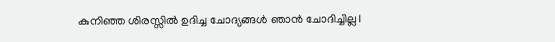കുനിഞ്ഞ ശിരസ്സില്‍ ഉദിച്ച ചോദ്യങ്ങള്‍ ഞാന്‍ ചോദിച്ചില്ല।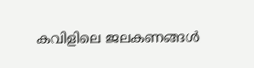കവിളിലെ ജലകണങ്ങള്‍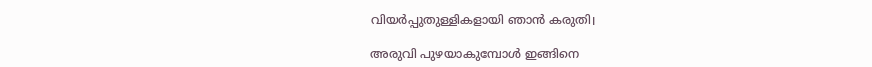വിയര്‍പ്പുതുള്ളികളായി ഞാന്‍ കരുതി।

അരുവി പുഴയാകുമ്പോള്‍ ഇങ്ങിനെ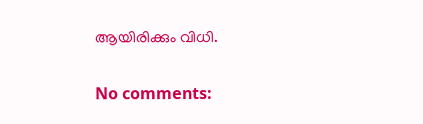ആയിരിക്കും വിധി.

No comments: